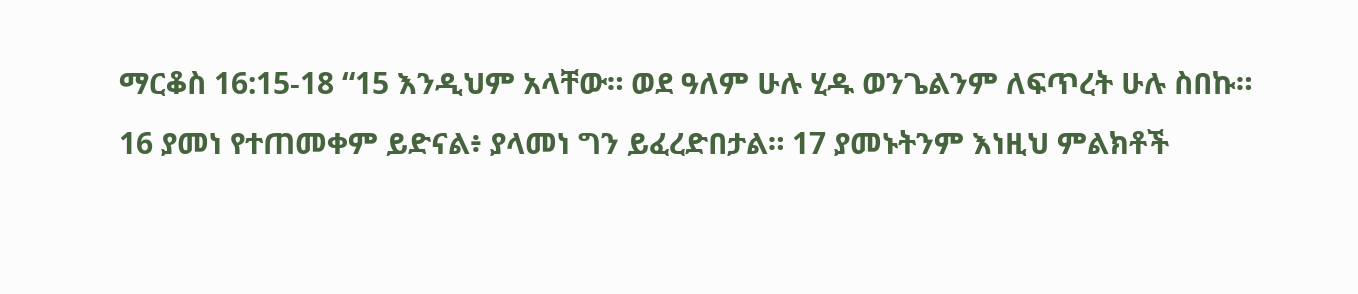ማርቆስ 16:15-18 “15 እንዲህም አላቸው። ወደ ዓለም ሁሉ ሂዱ ወንጌልንም ለፍጥረት ሁሉ ስበኩ። 16 ያመነ የተጠመቀም ይድናል፥ ያላመነ ግን ይፈረድበታል። 17 ያመኑትንም እነዚህ ምልክቶች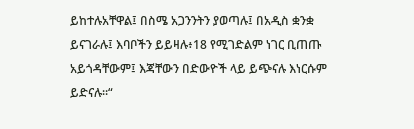ይከተሉአቸዋል፤ በስሜ አጋንንትን ያወጣሉ፤ በአዲስ ቋንቋ ይናገራሉ፤ እባቦችን ይይዛሉ፥18 የሚገድልም ነገር ቢጠጡ አይጎዳቸውም፤ እጃቸውን በድውዮች ላይ ይጭናሉ እነርሱም ይድናሉ።“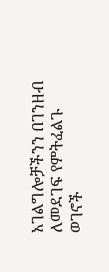አገልግሎቻችንን በገንዘብ ለመደገፍ የምትፈልጉ ወገኖች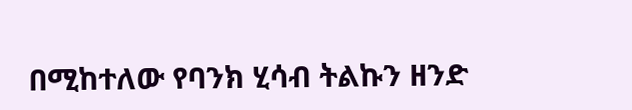በሚከተለው የባንክ ሂሳብ ትልኩን ዘንድ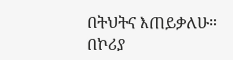በትህትና እጠይቃለሁ። በኮሪያ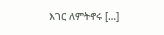እገር ለምትኖሩ […]